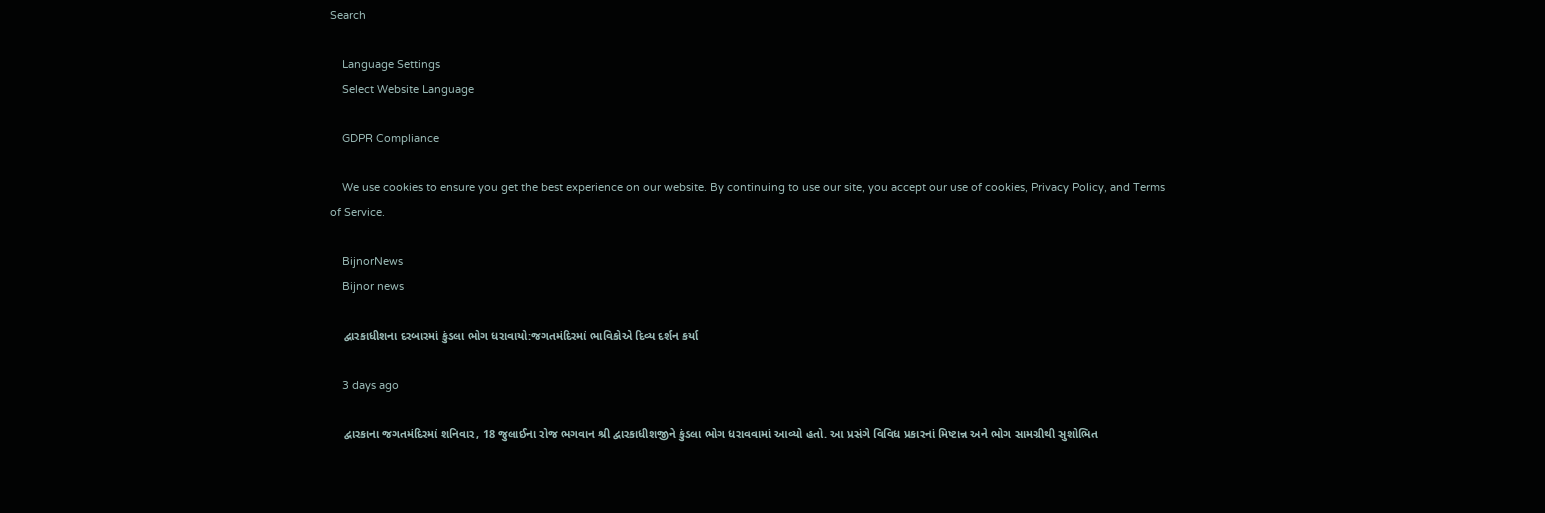Search

    Language Settings
    Select Website Language

    GDPR Compliance

    We use cookies to ensure you get the best experience on our website. By continuing to use our site, you accept our use of cookies, Privacy Policy, and Terms of Service.

    BijnorNews
    Bijnor news

    દ્વારકાધીશના દરબારમાં કુંડલા ભોગ ધરાવાયો:જગતમંદિરમાં ભાવિકોએ દિવ્ય દર્શન કર્યા

    3 days ago

    દ્વારકાના જગતમંદિરમાં શનિવાર, 18 જુલાઈના રોજ ભગવાન શ્રી દ્વારકાધીશજીને કુંડલા ભોગ ધરાવવામાં આવ્યો હતો. આ પ્રસંગે વિવિધ પ્રકારનાં મિષ્ટાન્ન અને ભોગ સામગ્રીથી સુશોભિત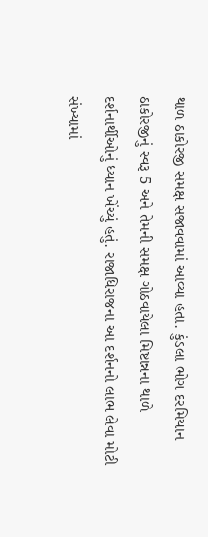થાળ ઠાકોરજી સમક્ષ સજાવવામાં આવ્યા હતા. કુંડલા ભોગ દરમિયાન ઠાકોરજીનું સ્વરૂ 5 અને તેમની સમક્ષ ગોઠવાયેલા મિષ્ટાન્નના થાળે દર્શનાર્થીઓનું ધ્યાન ખેંચ્યું હતું. રાજાધિરાજના આ દર્શનનો લાભ લેવા મોટી સંખ્યામાં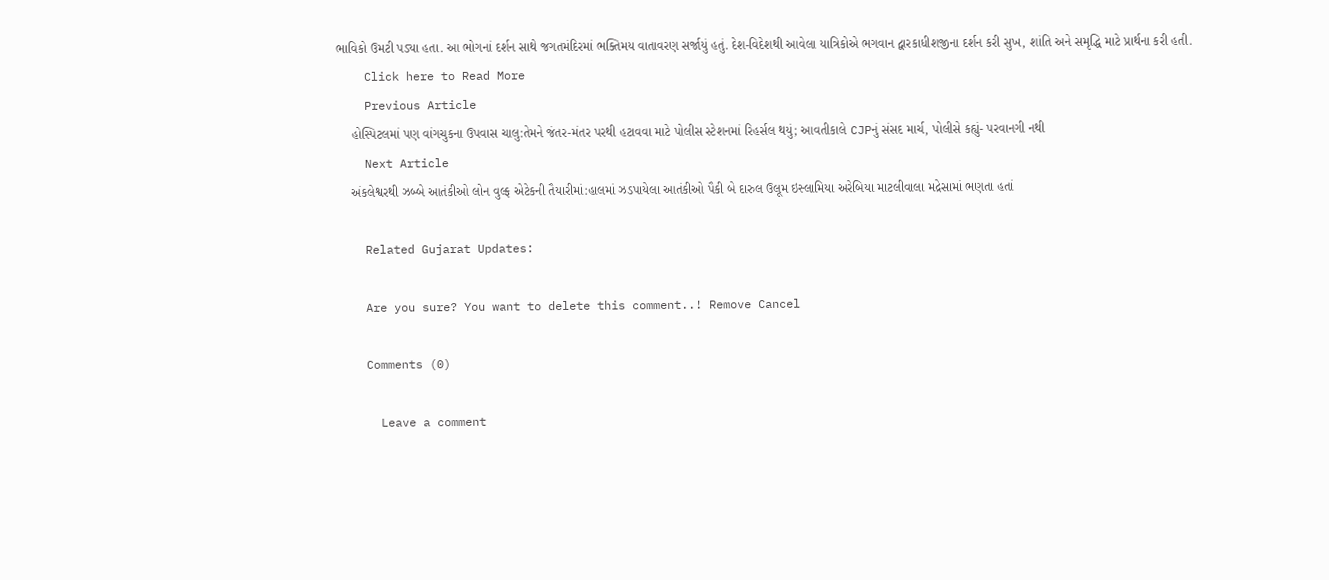ભાવિકો ઉમટી પડ્યા હતા. આ ભોગનાં દર્શન સાથે જગતમંદિરમાં ભક્તિમય વાતાવરણ સર્જાયું હતું. દેશ-વિદેશથી આવેલા યાત્રિકોએ ભગવાન દ્વારકાધીશજીના દર્શન કરી સુખ, શાંતિ અને સમૃદ્ધિ માટે પ્રાર્થના કરી હતી.
    Click here to Read More
    Previous Article
    હોસ્પિટલમાં પણ વાંગચુકના ઉપવાસ ચાલુ:તેમને જંતર-મંતર પરથી હટાવવા માટે પોલીસ સ્ટેશનમાં રિહર્સલ થયું; આવતીકાલે CJPનું સંસદ માર્ચ, પોલીસે કહ્યું- પરવાનગી નથી
    Next Article
    અંકલેશ્વરથી ઝબ્બે આતંકીઓ લોન વુલ્ફ એટેકની તૈયારીમાં:હાલમાં ઝડપાયેલા આતંકીઓ પૈકી બે દારુલ ઉલૂમ ઇસ્લામિયા અરેબિયા માટલીવાલા મદ્રેસામાં ભણતા હતાં

    Related Gujarat Updates:

    Are you sure? You want to delete this comment..! Remove Cancel

    Comments (0)

      Leave a comment